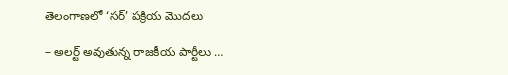తెలంగాణలో ‘సర్’ పక్రియ మొదలు

– అలర్ట్ అవుతున్న రాజకీయ పార్టీలు …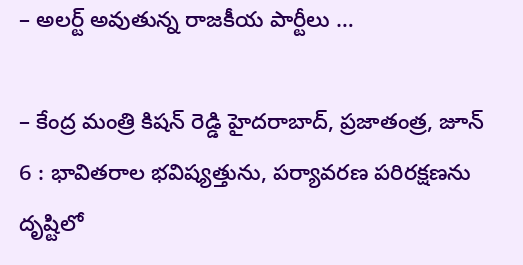– అలర్ట్ అవుతున్న రాజకీయ పార్టీలు …

– కేంద్ర మంత్రి కిషన్ రెడ్డి హైదరాబాద్, ప్రజాతంత్ర, జూన్ 6 : భావితరాల భవిష్యత్తును, పర్యావరణ పరిరక్షణను దృష్టిలో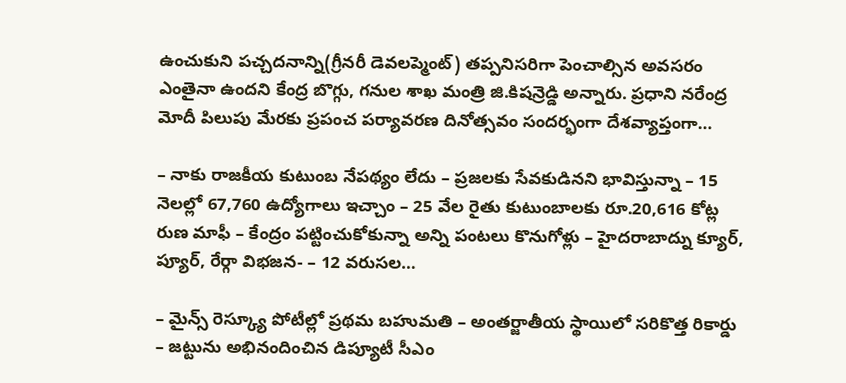ఉంచుకుని పచ్చదనాన్ని(గ్రీనరీ డెవలప్మెంట్) తప్పనిసరిగా పెంచాల్సిన అవసరం ఎంతైనా ఉందని కేంద్ర బొగ్గు, గనుల శాఖ మంత్రి జి.కిషన్రెడ్డి అన్నారు. ప్రధాని నరేంద్ర మోదీ పిలుపు మేరకు ప్రపంచ పర్యావరణ దినోత్సవం సందర్భంగా దేశవ్యాప్తంగా…

– నాకు రాజకీయ కుటుంబ నేపథ్యం లేదు – ప్రజలకు సేవకుడినని భావిస్తున్నా – 15 నెలల్లో 67,760 ఉద్యోగాలు ఇచ్చాం – 25 వేల రైతు కుటుంబాలకు రూ.20,616 కోట్ల రుణ మాఫీ – కేంద్రం పట్టించుకోకున్నా అన్ని పంటలు కొనుగోళ్లు – హైదరాబాద్ను క్యూర్, ప్యూర్, రేర్గా విభజన- – 12 వరుసల…

– మైన్స్ రెస్క్యూ పోటీల్లో ప్రథమ బహుమతి – అంతర్జాతీయ స్థాయిలో సరికొత్త రికార్డు – జట్టును అభినందించిన డిప్యూటీ సీఎం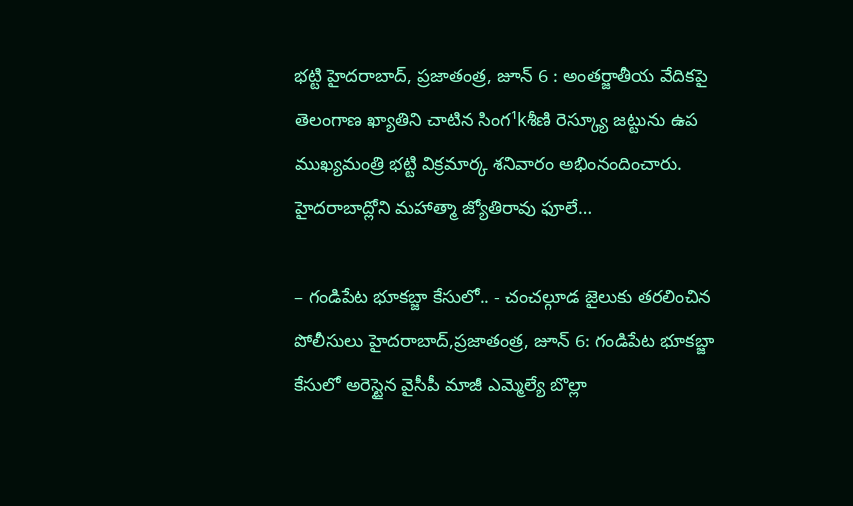భట్టి హైదరాబాద్, ప్రజాతంత్ర, జూన్ 6 : అంతర్జాతీయ వేదికపై తెలంగాణ ఖ్యాతిని చాటిన సింగ¹kశీణి రెస్క్యూ జట్టును ఉప ముఖ్యమంత్రి భట్టి విక్రమార్క శనివారం అభింనందించారు. హైదరాబాద్లోని మహాత్మా జ్యోతిరావు ఫూలే…

– గండిపేట భూకబ్జా కేసులో.. - చంచల్గూడ జైలుకు తరలించిన పోలీసులు హైదరాబాద్,ప్రజాతంత్ర, జూన్ 6: గండిపేట భూకబ్జా కేసులో అరెస్టైన వైసీపీ మాజీ ఎమ్మెల్యే బొల్లా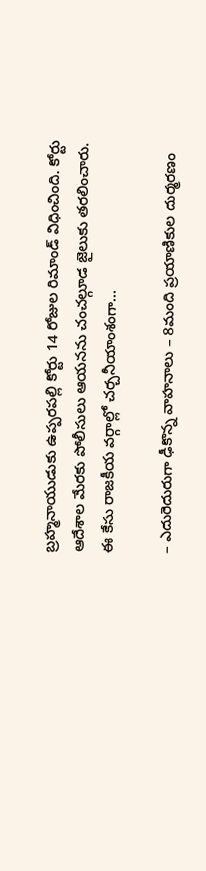బ్రహ్మనాయుడుకు ఉప్పరపల్లి కోర్టు 14 రోజుల రిమాండ్ విధించింది. కోర్టు ఆదేశాల మేరకు పోలీసులు ఆయనను చంచల్గూడ జైలుకు తరలించారు. ఈ కేసు రాజకీయ వర్గాల్లో చర్చనీయాంశంగా…

– ఎదురెదురుగా ఢీకొన్న వాహనాలు – 8మంది ప్రయాణికుల దుర్మరణం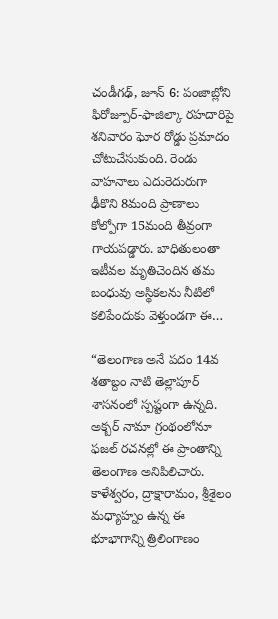చండీగఢ్, జూన్ 6: పంజాబ్లోని ఫిరోజ్పూర్-ఫాజిల్కా రహదారిపై శనివారం ఘోర రోడ్డు ప్రమాదం చోటుచేసుకుంది. రెండు వాహనాలు ఎదురెదురుగా ఢీకొని 8మంది ప్రాణాలు కోల్పోగా 15మంది తీవ్రంగా గాయపడ్డారు. బాధితులంతా ఇటీవల మృతిచెందిన తమ బంధువు అస్థికలను నీటిలో కలిపేందుకు వెళ్తుండగా ఈ…

“తెలంగాణ అనే పదం 14వ శతాబ్దం నాటి తెల్లాపూర్ శాసనంలో స్పష్టంగా ఉన్నది. అక్బర్ నామా గ్రంథంలోనూ ఫజల్ రచనల్లో ఈ ప్రాంతాన్ని తెలంగాణ అనిపిలిచారు. కాళేశ్వరం, ద్రాక్షారామం, శ్రీశైలం మధ్యాహ్నం ఉన్న ఈ భూభాగాన్ని త్రిలింగాణం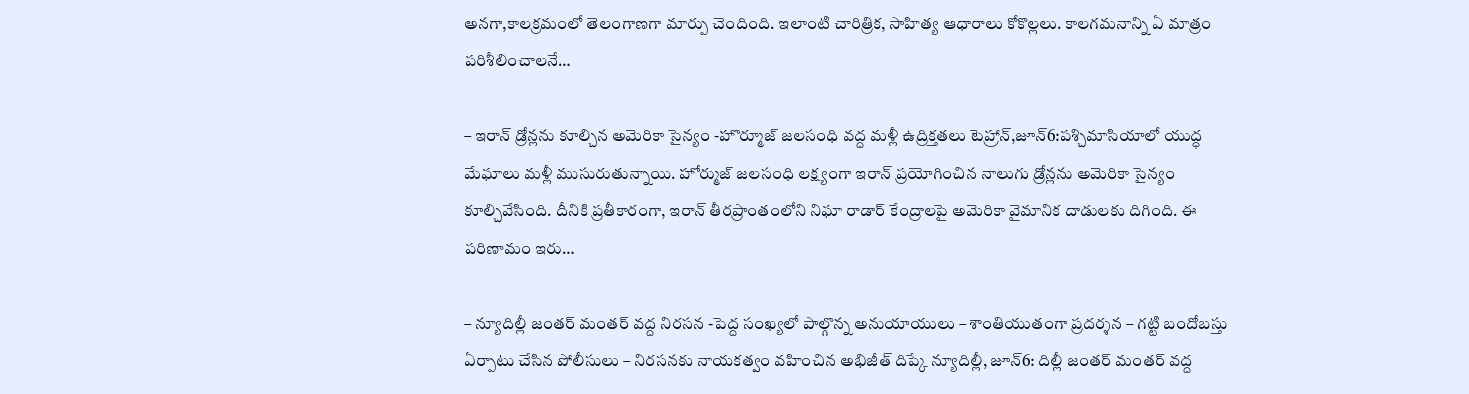అనగా,కాలక్రమంలో తెలంగాణగా మార్పు చెందింది. ఇలాంటి చారిత్రిక, సాహిత్య ఆధారాలు కోకొల్లలు. కాలగమనాన్ని ఏ మాత్రం పరిశీలించాలనే…

– ఇరాన్ డ్రోన్లను కూల్చిన అమెరికా సైన్యం -హొర్మూజ్ జలసంధి వద్ద మళ్లీ ఉద్రిక్తతలు టెహ్రాన్,జూన్6:పశ్చిమాసియాలో యుద్ధ మేఘాలు మళ్లీ ముసురుతున్నాయి. హోర్ముజ్ జలసంధి లక్ష్యంగా ఇరాన్ ప్రయోగించిన నాలుగు డ్రోన్లను అమెరికా సైన్యం కూల్చివేసింది. దీనికి ప్రతీకారంగా, ఇరాన్ తీరప్రాంతంలోని నిఘా రాడార్ కేంద్రాలపై అమెరికా వైమానిక దాడులకు దిగింది. ఈ పరిణామం ఇరు…

– న్యూదిల్లీ జంతర్ మంతర్ వద్ద నిరసన -పెద్ద సంఖ్యలో పాల్గొన్న అనుయాయులు – శాంతియుతంగా ప్రదర్శన – గట్టి బందోబస్తు ఏర్పాటు చేసిన పోలీసులు – నిరసనకు నాయకత్వం వహించిన అభిజీత్ దిప్కే న్యూదిల్లీ, జూన్6: దిల్లీ జంతర్ మంతర్ వద్ద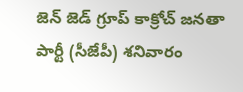జెన్ జెడ్ గ్రూప్ కాక్రోచ్ జనతా పార్టీ (సీజేపీ) శనివారం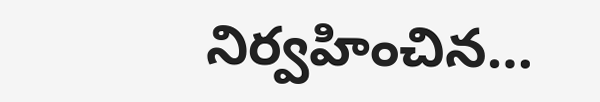నిర్వహించిన…